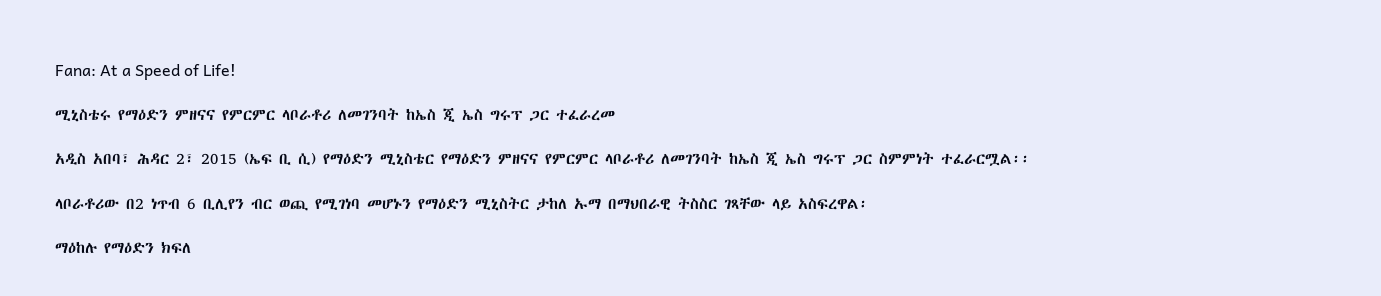Fana: At a Speed of Life!

ሚኒስቴሩ የማዕድን ምዘናና የምርምር ላቦራቶሪ ለመገንባት ከኤስ ጂ ኤስ ግሩፕ ጋር ተፈራረመ

አዲስ አበባ፣ ሕዳር 2፣ 2015 (ኤፍ ቢ ሲ) የማዕድን ሚኒስቴር የማዕድን ምዘናና የምርምር ላቦራቶሪ ለመገንባት ከኤስ ጂ ኤስ ግሩፕ ጋር ስምምነት ተፈራርሟል፡፡

ላቦራቶሪው በ2 ነጥብ 6 ቢሊየን ብር ወጪ የሚገነባ መሆኑን የማዕድን ሚኒስትር ታከለ ኡማ በማህበራዊ ትስስር ገጻቸው ላይ አስፍረዋል፡

ማዕከሉ የማዕድን ክፍለ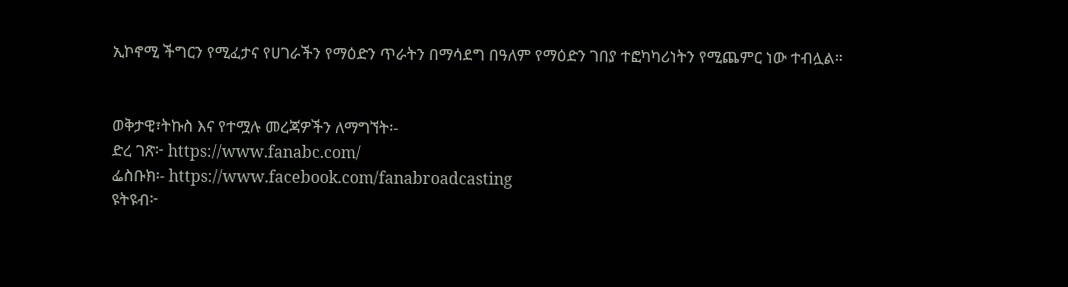ኢኮኖሚ ችግርን የሚፈታና የሀገራችን የማዕድን ጥራትን በማሳደግ በዓለም የማዕድን ገበያ ተፎካካሪነትን የሚጨምር ነው ተብሏል።


ወቅታዊ፣ትኩስ እና የተሟሉ መረጃዎችን ለማግኘት፡-
ድረ ገጽ፦ https://www.fanabc.com/
ፌስቡክ፡- https://www.facebook.com/fanabroadcasting
ዩትዩብ፦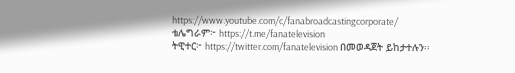https://www.youtube.com/c/fanabroadcastingcorporate/
ቴሌግራም፦ https://t.me/fanatelevision
ትዊተር፦ https://twitter.com/fanatelevision በመወዳጀት ይከታተሉን፡፡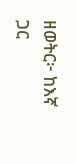ዘወትር፦ ከእኛ ጋር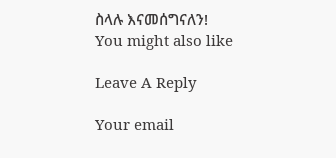ስላሉ እናመሰግናለን!
You might also like

Leave A Reply

Your email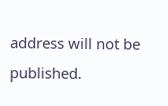address will not be published.